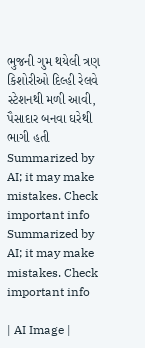ભુજની ગુમ થયેલી ત્રણ કિશોરીઓ દિલ્હી રેલવે સ્ટેશનથી મળી આવી, પૈસાદાર બનવા ઘરેથી ભાગી હતી
Summarized by AI; it may make mistakes. Check important info
Summarized by AI; it may make mistakes. Check important info

| AI Image |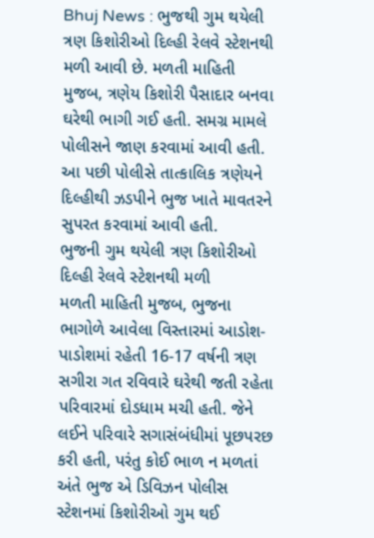Bhuj News : ભુજથી ગુમ થયેલી ત્રણ કિશોરીઓ દિલ્હી રેલવે સ્ટેશનથી મળી આવી છે. મળતી માહિતી મુજબ, ત્રણેય કિશોરી પૈસાદાર બનવા ઘરેથી ભાગી ગઈ હતી. સમગ્ર મામલે પોલીસને જાણ કરવામાં આવી હતી. આ પછી પોલીસે તાત્કાલિક ત્રણેયને દિલ્હીથી ઝડપીને ભુજ ખાતે માવતરને સુપરત કરવામાં આવી હતી.
ભુજની ગુમ થયેલી ત્રણ કિશોરીઓ દિલ્હી રેલવે સ્ટેશનથી મળી
મળતી માહિતી મુજબ, ભુજના ભાગોળે આવેલા વિસ્તારમાં આડોશ-પાડોશમાં રહેતી 16-17 વર્ષની ત્રણ સગીરા ગત રવિવારે ઘરેથી જતી રહેતા પરિવારમાં દોડધામ મચી હતી. જેને લઈને પરિવારે સગાસંબંધીમાં પૂછપરછ કરી હતી, પરંતુ કોઈ ભાળ ન મળતાં અંતે ભુજ એ ડિવિઝન પોલીસ સ્ટેશનમાં કિશોરીઓ ગુમ થઈ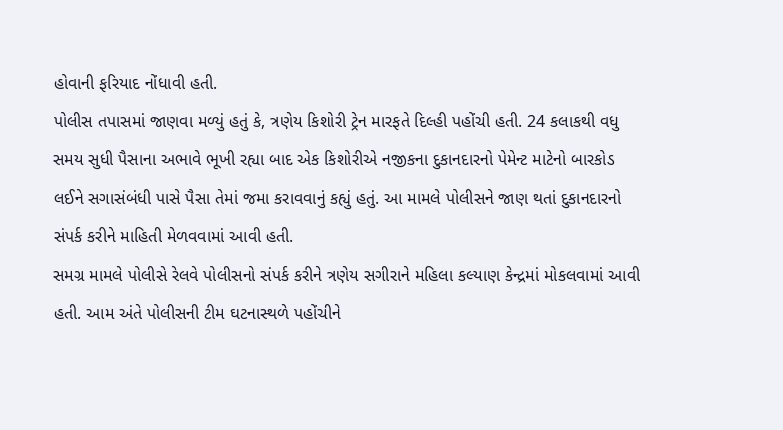હોવાની ફરિયાદ નોંધાવી હતી.
પોલીસ તપાસમાં જાણવા મળ્યું હતું કે, ત્રણેય કિશોરી ટ્રેન મારફતે દિલ્હી પહોંચી હતી. 24 કલાકથી વધુ સમય સુધી પૈસાના અભાવે ભૂખી રહ્યા બાદ એક કિશોરીએ નજીકના દુકાનદારનો પેમેન્ટ માટેનો બારકોડ લઈને સગાસંબંધી પાસે પૈસા તેમાં જમા કરાવવાનું કહ્યું હતું. આ મામલે પોલીસને જાણ થતાં દુકાનદારનો સંપર્ક કરીને માહિતી મેળવવામાં આવી હતી.
સમગ્ર મામલે પોલીસે રેલવે પોલીસનો સંપર્ક કરીને ત્રણેય સગીરાને મહિલા કલ્યાણ કેન્દ્રમાં મોકલવામાં આવી હતી. આમ અંતે પોલીસની ટીમ ઘટનાસ્થળે પહોંચીને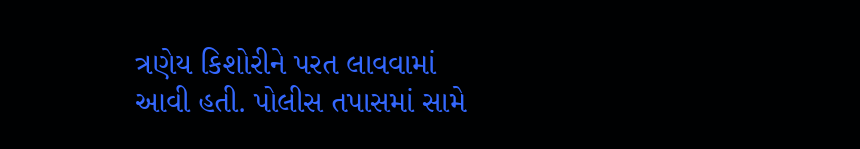ત્રણેય કિશોરીને પરત લાવવામાં આવી હતી. પોલીસ તપાસમાં સામે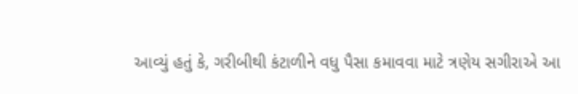આવ્યું હતું કે, ગરીબીથી કંટાળીને વધુ પૈસા કમાવવા માટે ત્રણેય સગીરાએ આ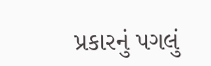પ્રકારનું પગલું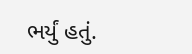ભર્યું હતું.